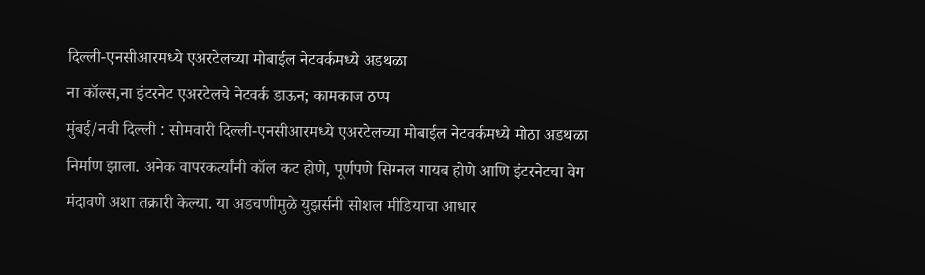दिल्ली-एनसीआरमध्ये एअरटेलच्या मोबाईल नेटवर्कमध्ये अडथळा
ना कॉल्स,ना इंटरनेट एअरटेलचे नेटवर्क डाऊन; कामकाज ठप्प
मुंबई/नवी दिल्ली : सोमवारी दिल्ली-एनसीआरमध्ये एअरटेलच्या मोबाईल नेटवर्कमध्ये मोठा अडथळा निर्माण झाला. अनेक वापरकर्त्यांनी कॉल कट होणे, पूर्णपणे सिग्नल गायब होणे आणि इंटरनेटचा वेग मंदावणे अशा तक्रारी केल्या. या अडचणीमुळे युझर्सनी सोशल मीडियाचा आधार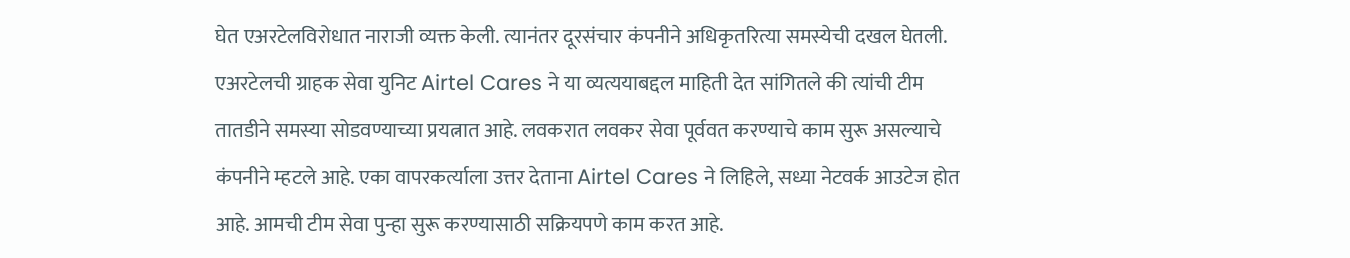घेत एअरटेलविरोधात नाराजी व्यक्त केली. त्यानंतर दूरसंचार कंपनीने अधिकृतरित्या समस्येची दखल घेतली.
एअरटेलची ग्राहक सेवा युनिट Airtel Cares ने या व्यत्ययाबद्दल माहिती देत सांगितले की त्यांची टीम तातडीने समस्या सोडवण्याच्या प्रयत्नात आहे. लवकरात लवकर सेवा पूर्ववत करण्याचे काम सुरू असल्याचे कंपनीने म्हटले आहे. एका वापरकर्त्याला उत्तर देताना Airtel Cares ने लिहिले, सध्या नेटवर्क आउटेज होत आहे. आमची टीम सेवा पुन्हा सुरू करण्यासाठी सक्रियपणे काम करत आहे.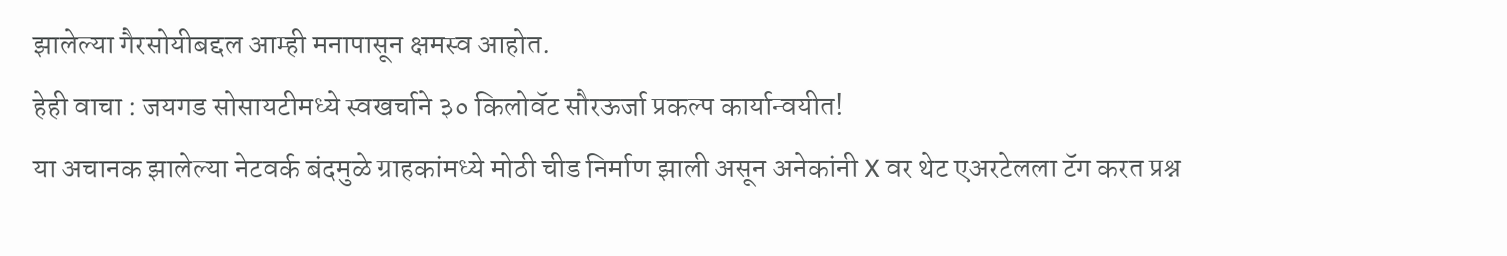झालेल्या गैरसोयीबद्दल आम्ही मनापासून क्षमस्व आहोत.
हेही वाचा : जयगड सोसायटीमध्ये स्वखर्चाने ३० किलोवॅट सौरऊर्जा प्रकल्प कार्यान्वयीत!
या अचानक झालेल्या नेटवर्क बंदमुळे ग्राहकांमध्ये मोठी चीड निर्माण झाली असून अनेकांनी X वर थेट एअरटेलला टॅग करत प्रश्न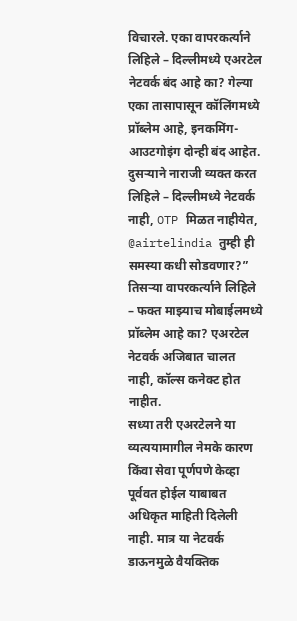विचारले. एका वापरकर्त्याने लिहिले – दिल्लीमध्ये एअरटेल नेटवर्क बंद आहे का? गेल्या एका तासापासून कॉलिंगमध्ये प्रॉब्लेम आहे, इनकमिंग-आउटगोइंग दोन्ही बंद आहेत. दुसऱ्याने नाराजी व्यक्त करत लिहिले – दिल्लीमध्ये नेटवर्क नाही, OTP मिळत नाहीयेत, @airtelindia तुम्ही ही समस्या कधी सोडवणार?” तिसऱ्या वापरकर्त्याने लिहिले – फक्त माझ्याच मोबाईलमध्ये प्रॉब्लेम आहे का? एअरटेल नेटवर्क अजिबात चालत नाही, कॉल्स कनेक्ट होत नाहीत.
सध्या तरी एअरटेलने या व्यत्ययामागील नेमके कारण किंवा सेवा पूर्णपणे केव्हा पूर्ववत होईल याबाबत अधिकृत माहिती दिलेली नाही. मात्र या नेटवर्क डाऊनमुळे वैयक्तिक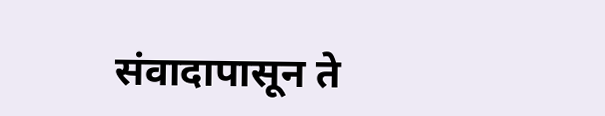संवादापासून ते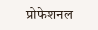प्रोफेशनल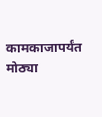कामकाजापर्यंत मोठ्या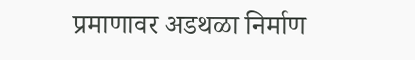प्रमाणावर अडथळा निर्माण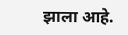झाला आहे.